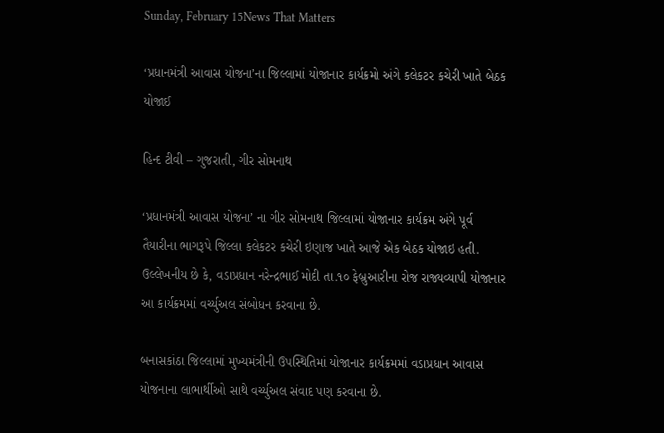Sunday, February 15News That Matters

‘પ્રધાનમંત્રી આવાસ યોજના’ના જિલ્લામાં યોજાનાર કાર્યક્રમો અંગે કલેકટર કચેરી ખાતે બેઠક યોજાઈ

હિન્દ ટીવી – ગુજરાતી, ગીર સોમનાથ

‘પ્રધાનમંત્રી આવાસ યોજના’ ના ગીર સોમનાથ જિલ્લામાં યોજાનાર કાર્યક્રમ અંગે પૂર્વ તૈયારીના ભાગરૂપે જિલ્લા કલેકટર કચેરી ઇણાજ ખાતે આજે એક બેઠક યોજાઇ હતી. ઉલ્લેખનીય છે કે, વડાપ્રધાન નરેન્દ્રભાઈ મોદી તા.૧૦ ફેબ્રુઆરીના રોજ રાજ્યવ્યાપી યોજાનાર આ કાર્યક્રમમાં વર્ચ્યુઅલ સંબોધન કરવાના છે.

બનાસકાંઠા જિલ્લામાં મુખ્યમંત્રીની ઉપસ્થિતિમાં યોજાનાર કાર્યક્રમમાં વડાપ્રધાન આવાસ યોજનાના લાભાર્થીઓ સાથે વર્ચ્યુઅલ સંવાદ પણ કરવાના છે.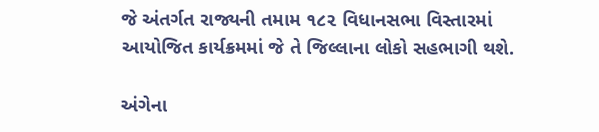જે અંતર્ગત રાજ્યની તમામ ૧૮૨ વિધાનસભા વિસ્તારમાં આયોજિત કાર્યક્રમમાં જે તે જિલ્લાના લોકો સહભાગી થશે.

અંગેના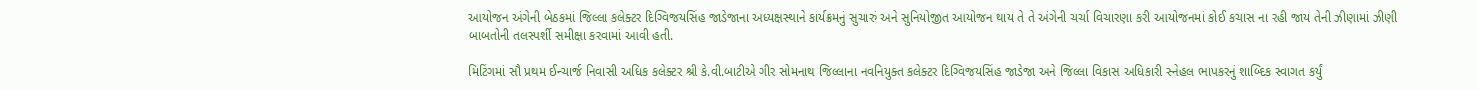આયોજન અંગેની બેઠકમાં જિલ્લા કલેક્ટર દિગ્વિજયસિંહ જાડેજાના અધ્યક્ષસ્થાને કાર્યક્રમનું સુચારું અને સુનિયોજીત આયોજન થાય તે તે અંગેની ચર્ચા વિચારણા કરી આયોજનમાં કોઈ કચાસ ના રહી જાય તેની ઝીણામાં ઝીણી બાબતોની તલસ્પર્શી સમીક્ષા કરવામાં આવી હતી.

મિટિંગમાં સૌ પ્રથમ ઈન્ચાર્જ નિવાસી અધિક કલેક્ટર શ્રી કે.વી.બાટીએ ગીર સોમનાથ જિલ્લાના નવનિયુક્ત કલેક્ટર દિગ્વિજયસિંહ જાડેજા અને જિલ્લા વિકાસ અધિકારી સ્નેહલ ભાપકરનું શાબ્દિક સ્વાગત કર્યું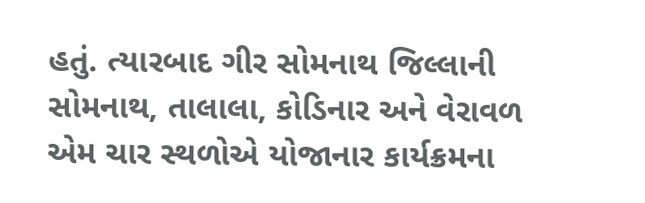હતું. ત્યારબાદ ગીર સોમનાથ જિલ્લાની સોમનાથ, તાલાલા, કોડિનાર અને વેરાવળ એમ ચાર સ્થળોએ યોજાનાર કાર્યક્રમના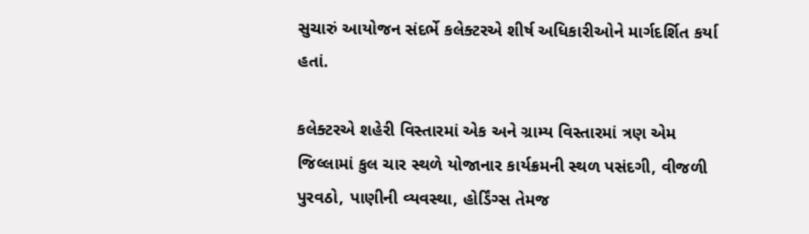સુચારું આયોજન સંદર્ભે કલેક્ટરએ શીર્ષ અધિકારીઓને માર્ગદર્શિત કર્યા હતાં.

કલેક્ટરએ શહેરી વિસ્તારમાં એક અને ગ્રામ્ય વિસ્તારમાં ત્રણ એમ જિલ્લામાં કુલ ચાર સ્થળે યોજાનાર કાર્યક્રમની સ્થળ પસંદગી, વીજળી પુરવઠો, પાણીની વ્યવસ્થા, હોર્ડિંગ્સ તેમજ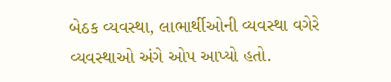બેઠક વ્યવસ્થા, લાભાર્થીઓની વ્યવસ્થા વગેરે વ્યવસ્થાઓ અંગે ઓપ આપ્યો હતો.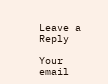Leave a Reply

Your email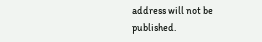address will not be published.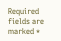Required fields are marked *